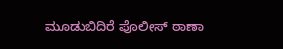ಮೂಡುಬಿದಿರೆ ಪೊಲೀಸ್ ಠಾಣಾ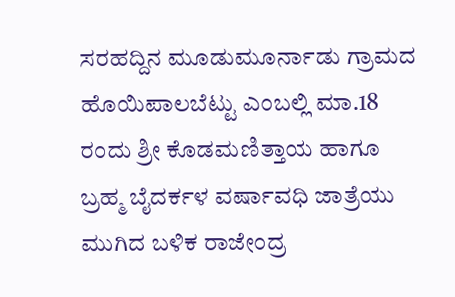ಸರಹದ್ದಿನ ಮೂಡುಮೂರ್ನಾಡು ಗ್ರಾಮದ ಹೊಯಿಪಾಲಬೆಟ್ಟು ಎಂಬಲ್ಲಿ ಮಾ.18 ರಂದು ಶ್ರೀ ಕೊಡಮಣಿತ್ತಾಯ ಹಾಗೂ ಬ್ರಹ್ಮ ಬೈದರ್ಕಳ ವರ್ಷಾವಧಿ ಜಾತ್ರೆಯು ಮುಗಿದ ಬಳಿಕ ರಾಜೇಂದ್ರ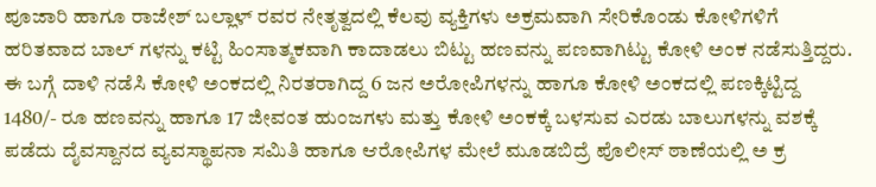ಪೂಜಾರಿ ಹಾಗೂ ರಾಜೇಶ್ ಬಲ್ಲಾಳ್ ರವರ ನೇತೃತ್ವದಲ್ಲಿ ಕೆಲವು ವ್ಯಕ್ತಿಗಳು ಅಕ್ರಮವಾಗಿ ಸೇರಿಕೊಂಡು ಕೋಳಿಗಳಿಗೆ ಹರಿತವಾದ ಬಾಲ್ ಗಳನ್ನು ಕಟ್ಟಿ ಹಿಂಸಾತ್ಮಕವಾಗಿ ಕಾದಾಡಲು ಬಿಟ್ಟು ಹಣವನ್ನು ಪಣವಾಗಿಟ್ಟು ಕೋಳಿ ಅಂಕ ನಡೆಸುತ್ತಿದ್ದರು.
ಈ ಬಗ್ಗೆ ದಾಳಿ ನಡೆಸಿ ಕೋಳಿ ಅಂಕದಲ್ಲಿ ನಿರತರಾಗಿದ್ದ 6 ಜನ ಅರೋಪಿಗಳನ್ನು ಹಾಗೂ ಕೋಳಿ ಅಂಕದಲ್ಲಿ ಪಣಕ್ಕಿಟ್ಟಿದ್ದ 1480/- ರೂ ಹಣವನ್ನು ಹಾಗೂ 17 ಜೀವಂತ ಹುಂಜಗಳು ಮತ್ತು ಕೋಳಿ ಅಂಕಕ್ಕೆ ಬಳಸುವ ಎರಡು ಬಾಲುಗಳನ್ನು ವಶಕ್ಕೆ ಪಡೆದು ದೈವಸ್ದಾನದ ವ್ಯವಸ್ಥಾಪನಾ ಸಮಿತಿ ಹಾಗೂ ಆರೋಪಿಗಳ ಮೇಲೆ ಮೂಡಬಿದ್ರೆ ಪೊಲೀಸ್ ಠಾಣೆಯಲ್ಲಿ ಅ ಕ್ರ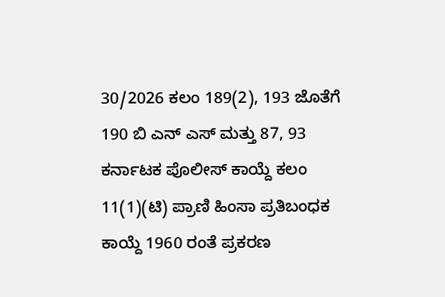30/2026 ಕಲಂ 189(2), 193 ಜೊತೆಗೆ 190 ಬಿ ಎನ್ ಎಸ್ ಮತ್ತು 87, 93 ಕರ್ನಾಟಕ ಪೊಲೀಸ್ ಕಾಯ್ದೆ ಕಲಂ 11(1)(ಟಿ) ಪ್ರಾಣಿ ಹಿಂಸಾ ಪ್ರತಿಬಂಧಕ ಕಾಯ್ದೆ 1960 ರಂತೆ ಪ್ರಕರಣ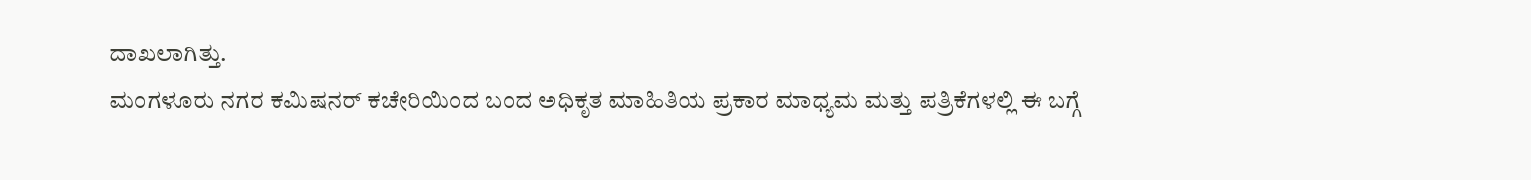ದಾಖಲಾಗಿತ್ತು.
ಮಂಗಳೂರು ನಗರ ಕಮಿಷನರ್ ಕಚೇರಿಯಿಂದ ಬಂದ ಅಧಿಕೃತ ಮಾಹಿತಿಯ ಪ್ರಕಾರ ಮಾಧ್ಯಮ ಮತ್ತು ಪತ್ರಿಕೆಗಳಲ್ಲಿ ಈ ಬಗ್ಗೆ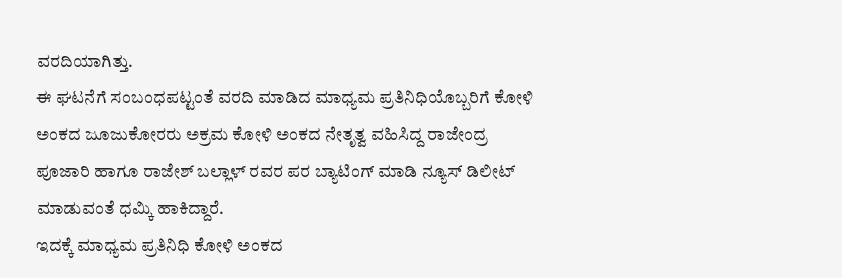ವರದಿಯಾಗಿತ್ತು.
ಈ ಘಟನೆಗೆ ಸಂಬಂಧಪಟ್ಟಂತೆ ವರದಿ ಮಾಡಿದ ಮಾಧ್ಯಮ ಪ್ರತಿನಿಧಿಯೊಬ್ಬರಿಗೆ ಕೋಳಿ ಅಂಕದ ಜೂಜುಕೋರರು ಅಕ್ರಮ ಕೋಳಿ ಅಂಕದ ನೇತೃತ್ವ ವಹಿಸಿದ್ದ ರಾಜೇಂದ್ರ ಪೂಜಾರಿ ಹಾಗೂ ರಾಜೇಶ್ ಬಲ್ಲಾಳ್ ರವರ ಪರ ಬ್ಯಾಟಿಂಗ್ ಮಾಡಿ ನ್ಯೂಸ್ ಡಿಲೀಟ್ ಮಾಡುವಂತೆ ಧಮ್ಕಿ ಹಾಕಿದ್ದಾರೆ.
ಇದಕ್ಕೆ ಮಾಧ್ಯಮ ಪ್ರತಿನಿಧಿ ಕೋಳಿ ಅಂಕದ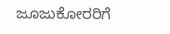ಜೂಜುಕೋರರಿಗೆ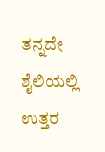ತನ್ನದೇ ಶೈಲಿಯಲ್ಲಿ ಉತ್ತರ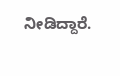ನೀಡಿದ್ದಾರೆ.